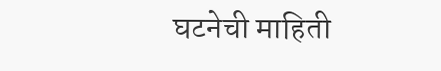घटनेची माहिती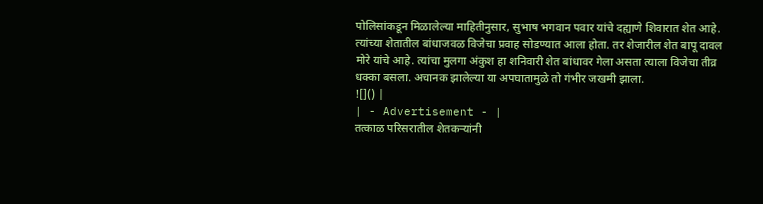पोलिसांकडून मिळालेल्या माहितीनुसार, सुभाष भगवान पवार यांचे दह्याणे शिवारात शेत आहे. त्यांच्या शेतातील बांधाजवळ विजेचा प्रवाह सोडण्यात आला होता. तर शेजारील शेत बापू दावल मोरे यांचे आहे. त्यांचा मुलगा अंकुश हा शनिवारी शेत बांधावर गेला असता त्याला विजेचा तीव्र धक्का बसला. अचानक झालेल्या या अपघातामुळे तो गंभीर जखमी झाला.
![]() |
| - Advertisement - |
तत्काळ परिसरातील शेतकऱ्यांनी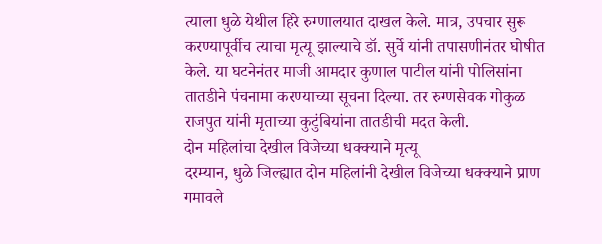त्याला धुळे येथील हिरे रुग्णालयात दाखल केले. मात्र, उपचार सुरू करण्यापूर्वीच त्याचा मृत्यू झाल्याचे डॉ. सुर्वे यांनी तपासणीनंतर घोषीत केले. या घटनेनंतर माजी आमदार कुणाल पाटील यांनी पोलिसांना तातडीने पंचनामा करण्याच्या सूचना दिल्या. तर रुग्णसेवक गोकुळ राजपुत यांनी मृताच्या कुटुंबियांना तातडीची मदत केली.
दोन महिलांचा देखील विजेच्या धक्क्याने मृत्यू
दरम्यान, धुळे जिल्ह्यात दोन महिलांनी देखील विजेच्या धक्क्याने प्राण गमावले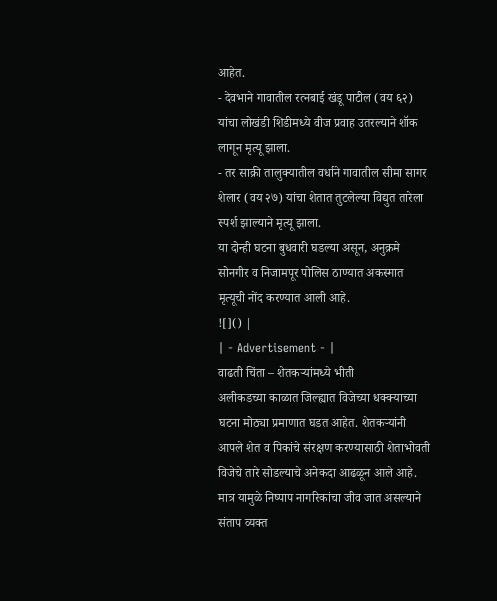आहेत.
- देवभाने गावातील रत्नबाई खंडू पाटील (वय ६२) यांचा लोखंडी शिडीमध्ये वीज प्रवाह उतरल्याने शॉक लागून मृत्यू झाला.
- तर साक्री तालुक्यातील वर्धाने गावातील सीमा सागर शेलार (वय २७) यांचा शेतात तुटलेल्या विद्युत तारेला स्पर्श झाल्याने मृत्यू झाला.
या दोन्ही घटना बुधवारी घडल्या असून, अनुक्रमे सोनगीर व निजामपूर पोलिस ठाण्यात अकस्मात मृत्यूची नोंद करण्यात आली आहे.
![]() |
| - Advertisement - |
वाढती चिंता – शेतकऱ्यांमध्ये भीती
अलीकडच्या काळात जिल्ह्यात विजेच्या धक्क्याच्या घटना मोठ्या प्रमाणात घडत आहेत. शेतकऱ्यांनी आपले शेत व पिकांचे संरक्षण करण्यासाठी शेताभोवती विजेचे तारे सोडल्याचे अनेकदा आढळून आले आहे. मात्र यामुळे निष्पाप नागरिकांचा जीव जात असल्याने संताप व्यक्त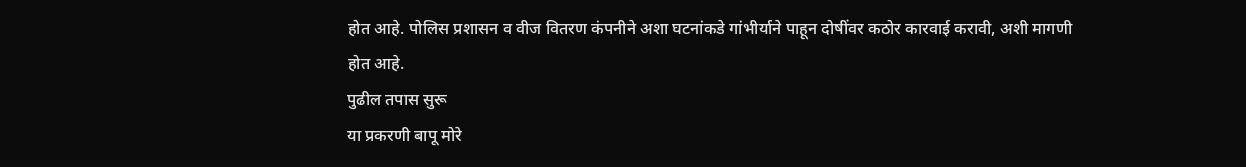होत आहे. पोलिस प्रशासन व वीज वितरण कंपनीने अशा घटनांकडे गांभीर्याने पाहून दोषींवर कठोर कारवाई करावी, अशी मागणी होत आहे.
पुढील तपास सुरू
या प्रकरणी बापू मोरे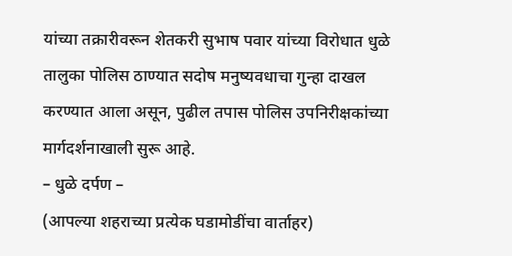यांच्या तक्रारीवरून शेतकरी सुभाष पवार यांच्या विरोधात धुळे तालुका पोलिस ठाण्यात सदोष मनुष्यवधाचा गुन्हा दाखल करण्यात आला असून, पुढील तपास पोलिस उपनिरीक्षकांच्या मार्गदर्शनाखाली सुरू आहे.
– धुळे दर्पण –
(आपल्या शहराच्या प्रत्येक घडामोडींचा वार्ताहर)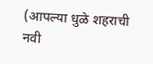(आपल्या धुळे शहराची नवी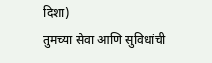दिशा)
तुमच्या सेवा आणि सुविधांची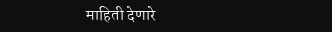माहिती देणारे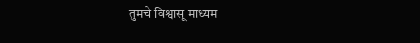तुमचे विश्वासू माध्यम